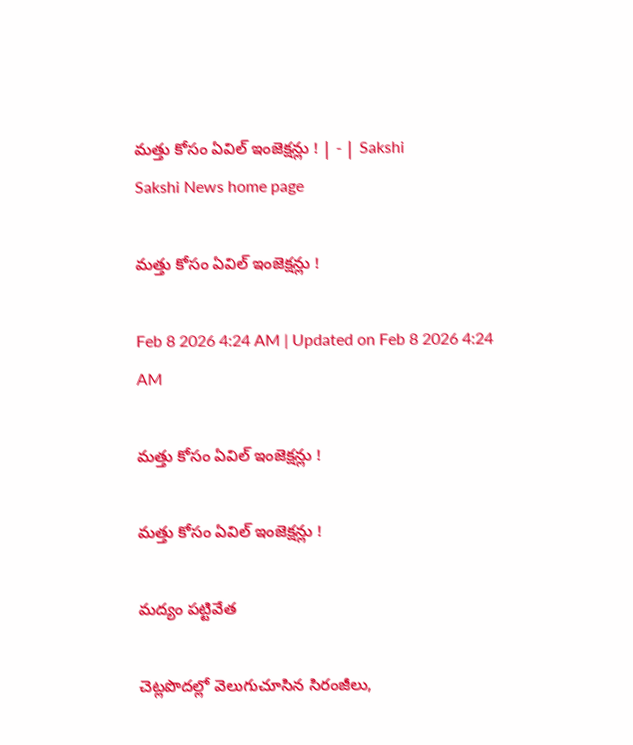మత్తు కోసం ఏవిల్‌ ఇంజెక్షన్లు ! | - | Sakshi
Sakshi News home page

మత్తు కోసం ఏవిల్‌ ఇంజెక్షన్లు !

Feb 8 2026 4:24 AM | Updated on Feb 8 2026 4:24 AM

మత్తు కోసం ఏవిల్‌ ఇంజెక్షన్లు !

మత్తు కోసం ఏవిల్‌ ఇంజెక్షన్లు !

మద్యం పట్టివేత

చెట్లపొదల్లో వెలుగుచూసిన సిరంజీలు,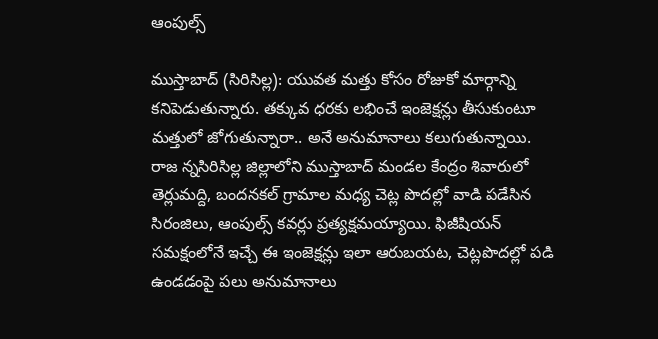ఆంపుల్స్‌

ముస్తాబాద్‌ (సిరిసిల్ల): యువత మత్తు కోసం రోజుకో మార్గాన్ని కనిపెడుతున్నారు. తక్కువ ధరకు లభించే ఇంజెక్షన్లు తీసుకుంటూ మత్తులో జోగుతున్నారా.. అనే అనుమానాలు కలుగుతున్నాయి. రాజ న్నసిరిసిల్ల జిల్లాలోని ముస్తాబాద్‌ మండల కేంద్రం శివారులో తెర్లుమద్ది, బందనకల్‌ గ్రామాల మధ్య చెట్ల పొదల్లో వాడి పడేసిన సిరంజిలు, ఆంపుల్స్‌ కవర్లు ప్రత్యక్షమయ్యాయి. ఫిజీషియన్‌ సమక్షంలోనే ఇచ్చే ఈ ఇంజెక్షన్లు ఇలా ఆరుబయట, చెట్లపొదల్లో పడి ఉండడంపై పలు అనుమానాలు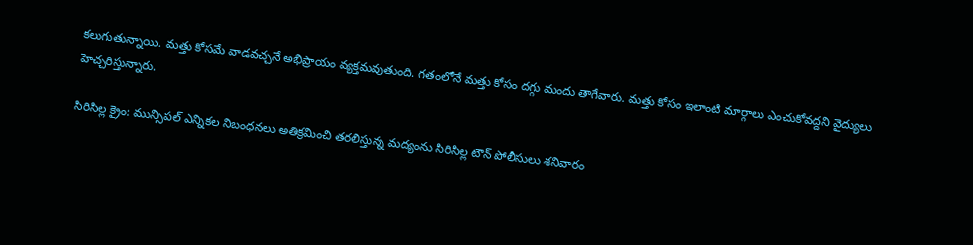కలుగుతున్నాయి. మత్తు కోసమే వాడవచ్చనే అభిప్రాయం వ్యక్తమవుతుంది. గతంలోనే మత్తు కోసం దగ్గు మందు తాగేవారు. మత్తు కోసం ఇలాంటి మార్గాలు ఎంచుకోవద్దని వైద్యులు హెచ్చరిస్తున్నారు.

సిరిసిల్ల క్రైం: మున్సిపల్‌ ఎన్నికల నిబంధనలు అతిక్రమించి తరలిస్తున్న మద్యంను సిరిసిల్ల టౌన్‌ పోలీసులు శనివారం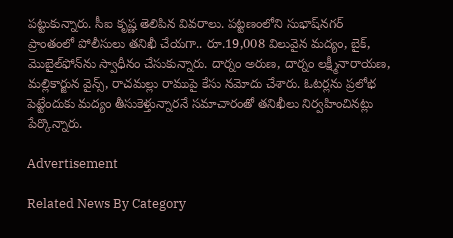పట్టుకున్నారు. సీఐ కృష్ణ తెలిపిన వివరాలు. పట్టణంలోని సుభాష్‌నగర్‌ ప్రాంతంలో పోలీసులు తనిఖీ చేయగా.. రూ.19,008 విలువైన మద్యం, బైక్‌, మొబైల్‌ఫోన్‌ను స్వాధీనం చేసుకున్నారు. దార్నం అరుణ, దార్నం లక్ష్మీనారాయణ, మల్లికార్జున వైన్స్‌, రాచమల్లు రాముపై కేసు నమోదు చేశారు. ఓటర్లను ప్రలోభ పెట్టేందుకు మద్యం తీసుకెళ్తున్నారనే సమాచారంతో తనిఖీలు నిర్వహించినట్లు పేర్కొన్నారు.

Advertisement

Related News By Category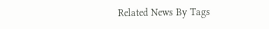Related News By Tags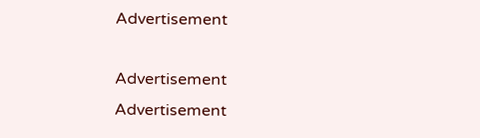Advertisement

Advertisement
Advertisement